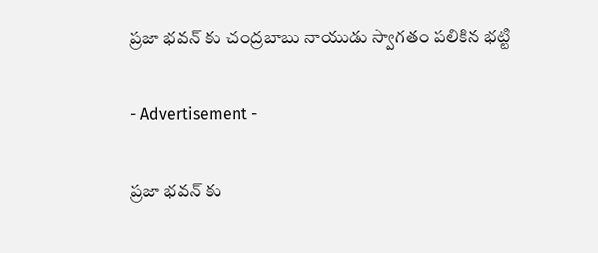ప్రజా భవన్ కు చంద్రబాబు నాయుడు స్వాగతం పలికిన భట్టి

- Advertisement -

ప్రజా భవన్ కు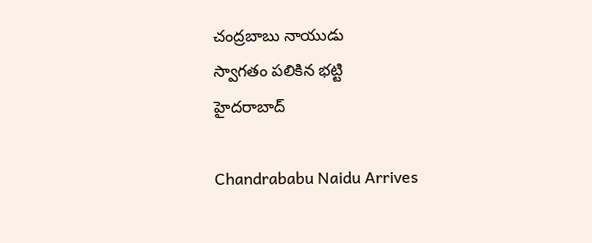చంద్రబాబు నాయుడు
స్వాగతం పలికిన భట్టి
హైదరాబాద్

Chandrababu Naidu Arrives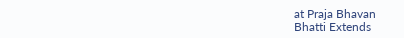at Praja Bhavan
Bhatti Extends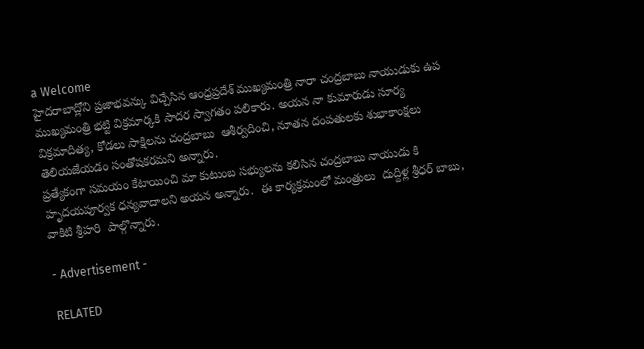a Welcome
హైదరాబాద్లోని ప్రజాభవన్కు విచ్చేసిన ఆంధ్రప్రదేశ్ ముఖ్యమంత్రి నారా చంద్రబాబు నాయుడుకు ఉప ముఖ్యమంత్రి భట్టి విక్రమార్కకి సాదర స్వాగతం పలికారు. అయన నా కుమారుడు సూర్య విక్రమాదిత్య, కోడలు సాక్షిలను చంద్రబాబు  ఆశీర్వదించి, నూతన దంపతులకు శుభాకాంక్షలు తెలియజేయడం సంతోషకరమని అన్నారు.
ప్రత్యేకంగా సమయం కేటాయించి మా కుటుంబ సభ్యులను కలిసిన చంద్రబాబు నాయుడు కి  హృదయపూర్వక ధన్యవాదాలని అయన అన్నారు.  ఈ కార్యక్రమంలో మంత్రులు  దుద్దిళ్ల శ్రీధర్ బాబు,  వాకిటి శ్రీహరి  పాల్గొన్నారు.

- Advertisement -

RELATED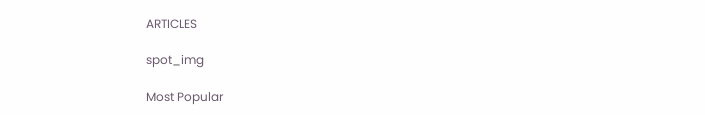ARTICLES

spot_img

Most Popular